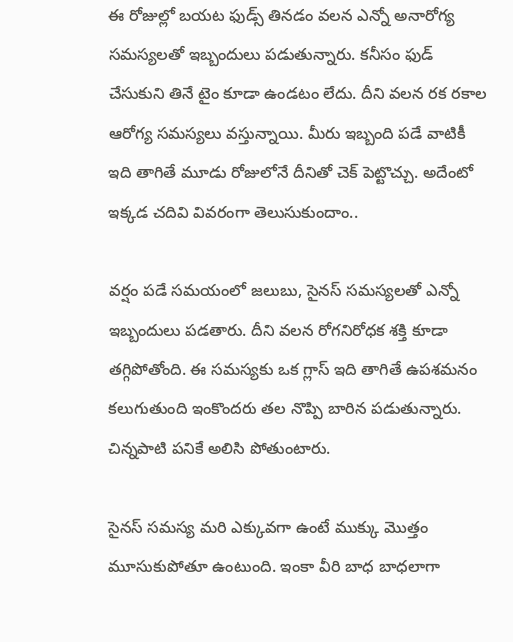ఈ రోజుల్లో బయట ఫుడ్స్ తినడం వలన ఎన్నో అనారోగ్య సమస్యలతో ఇబ్బందులు పడుతున్నారు. కనీసం ఫుడ్ చేసుకుని తినే టైం కూడా ఉండటం లేదు. దీని వలన రక రకాల ఆరోగ్య సమస్యలు వస్తున్నాయి. మీరు ఇబ్బంది పడే వాటికీ ఇది తాగితే మూడు రోజులోనే దీనితో చెక్ పెట్టొచ్చు. అదేంటో ఇక్కడ చదివి వివరంగా తెలుసుకుందాం..

వర్షం పడే సమయంలో జలుబు, సైనస్ సమస్యలతో ఎన్నో ఇబ్బందులు పడతారు. దీని వలన రోగనిరోధక శక్తి కూడా తగ్గిపోతోంది. ఈ సమస్యకు ఒక గ్లాస్ ఇది తాగితే ఉపశమనం కలుగుతుంది ఇంకొందరు తల నొప్పి బారిన పడుతున్నారు. చిన్నపాటి పనికే అలిసి పోతుంటారు.

సైనస్ సమస్య మరి ఎక్కువగా ఉంటే ముక్కు మొత్తం మూసుకుపోతూ ఉంటుంది. ఇంకా వీరి బాధ బాధలాగా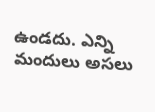ఉండదు. ఎన్ని మందులు అసలు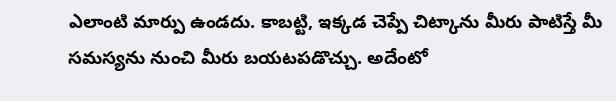ఎలాంటి మార్పు ఉండదు. కాబట్టి, ఇక్కడ చెప్పే చిట్కాను మీరు పాటిస్తే మీ సమస్యను నుంచి మీరు బయటపడొచ్చు. అదేంటో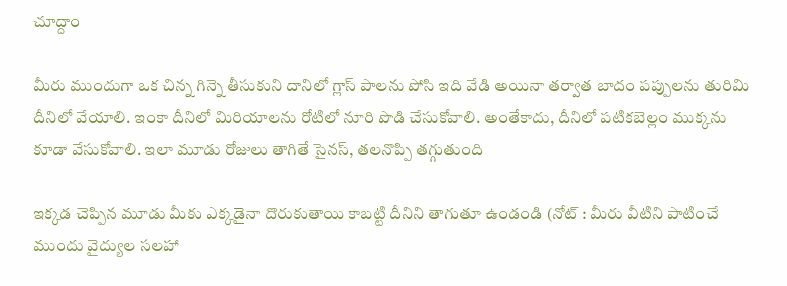చూద్దాం

మీరు ముందుగా ఒక చిన్న గిన్నె తీసుకుని దానిలో గ్లాస్ పాలను పోసి ఇది వేడి అయినా తర్వాత బాదం పప్పులను తురిమి దీనిలో వేయాలి. ఇంకా దీనిలో మిరియాలను రోటిలో నూరి పొడి చేసుకోవాలి. అంతేకాదు, దీనిలో పటికబెల్లం ముక్కను కూడా వేసుకోవాలి. ఇలా మూడు రోజులు తాగితే సైనస్, తలనొప్పి తగ్గుతుంది

ఇక్కడ చెప్పిన మూడు మీకు ఎక్కడైనా దొరుకుతాయి కాబట్టి దీనిని తాగుతూ ఉండండి (నోట్ : మీరు వీటిని పాటించే ముందు వైద్యుల సలహా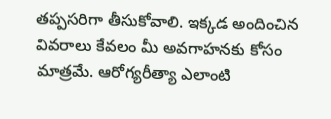తప్పసరిగా తీసుకోవాలి. ఇక్కడ అందించిన వివరాలు కేవలం మీ అవగాహనకు కోసం మాత్రమే. ఆరోగ్యరీత్యా ఎలాంటి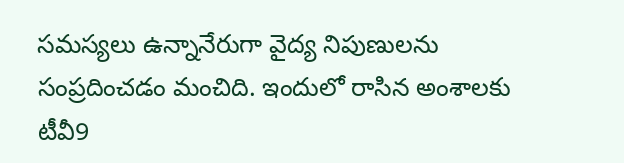సమస్యలు ఉన్నానేరుగా వైద్య నిపుణులను సంప్రదించడం మంచిది. ఇందులో రాసిన అంశాలకు టీవీ9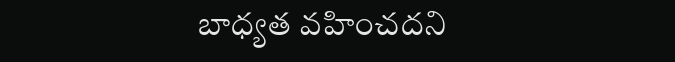బాధ్యత వహించదని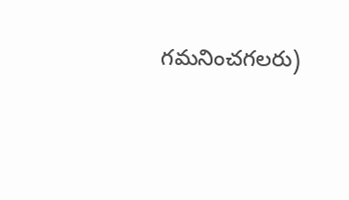గమనించగలరు)